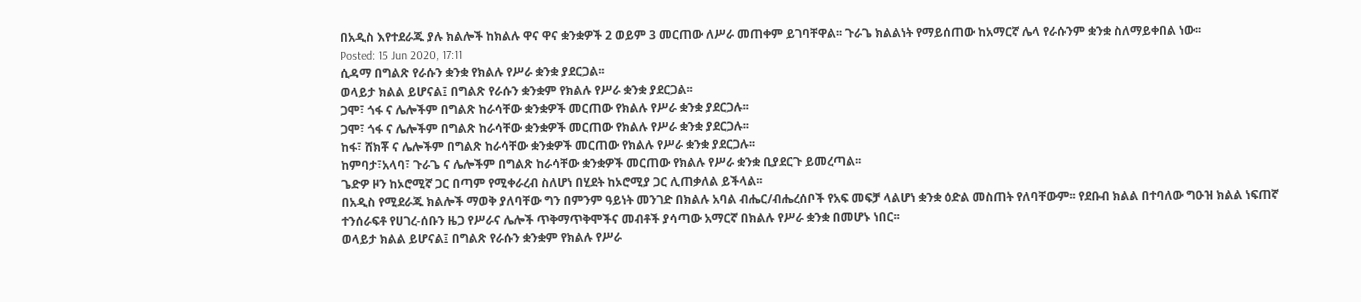በአዲስ እየተደራጁ ያሉ ክልሎች ከክልሉ ዋና ዋና ቋንቋዎች 2 ወይም 3 መርጠው ለሥራ መጠቀም ይገባቸዋል፡፡ ጉራጌ ክልልነት የማይሰጠው ከአማርኛ ሌላ የራሱንም ቋንቋ ስለማይቀበል ነው፡፡
Posted: 15 Jun 2020, 17:11
ሲዳማ በግልጽ የራሱን ቋንቋ የክልሉ የሥራ ቋንቋ ያደርጋል፡፡
ወላይታ ክልል ይሆናል፤ በግልጽ የራሱን ቋንቋም የክልሉ የሥራ ቋንቋ ያደርጋል፡፡
ጋሞ፣ ጎፋ ና ሌሎችም በግልጽ ከራሳቸው ቋንቋዎች መርጠው የክልሉ የሥራ ቋንቋ ያደርጋሉ፡፡
ጋሞ፣ ጎፋ ና ሌሎችም በግልጽ ከራሳቸው ቋንቋዎች መርጠው የክልሉ የሥራ ቋንቋ ያደርጋሉ፡፡
ከፋ፣ ሸክቾ ና ሌሎችም በግልጽ ከራሳቸው ቋንቋዎች መርጠው የክልሉ የሥራ ቋንቋ ያደርጋሉ፡፡
ከምባታ፣አላባ፣ ጉራጌ ና ሌሎችም በግልጽ ከራሳቸው ቋንቋዎች መርጠው የክልሉ የሥራ ቋንቋ ቢያደርጉ ይመረጣል፡፡
ጌድዎ ዞን ከኦሮሚኛ ጋር በጣም የሚቀራረብ ስለሆነ በሂደት ከኦሮሚያ ጋር ሊጠቃለል ይችላል፡፡
በአዲስ የሚደራጁ ክልሎች ማወቅ ያለባቸው ግን በምንም ዓይነት መንገድ በክልሉ አባል ብሔር/ብሔረሰቦች የአፍ መፍቻ ላልሆነ ቋንቋ ዕድል መስጠት የለባቸውም፡፡ የደቡብ ክልል በተባለው ግዑዝ ክልል ነፍጠኛ ተንሰራፍቶ የሀገረ-ሰቡን ዜጋ የሥራና ሌሎች ጥቅማጥቅሞችና መብቶች ያሳጣው አማርኛ በክልሉ የሥራ ቋንቋ በመሆኑ ነበር፡፡
ወላይታ ክልል ይሆናል፤ በግልጽ የራሱን ቋንቋም የክልሉ የሥራ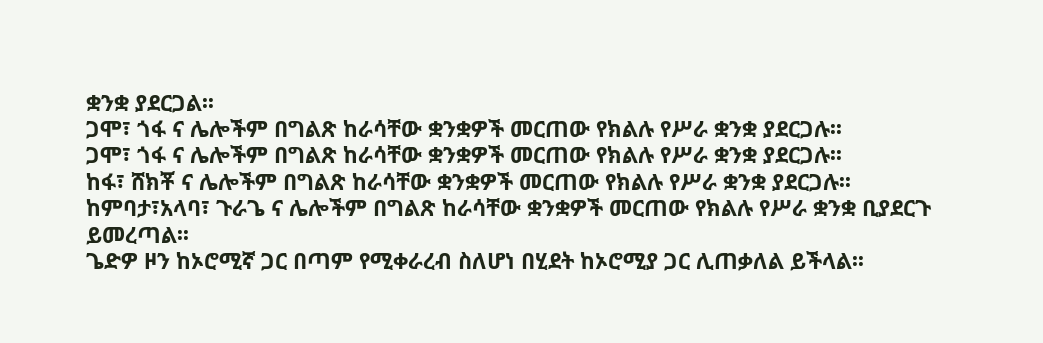ቋንቋ ያደርጋል፡፡
ጋሞ፣ ጎፋ ና ሌሎችም በግልጽ ከራሳቸው ቋንቋዎች መርጠው የክልሉ የሥራ ቋንቋ ያደርጋሉ፡፡
ጋሞ፣ ጎፋ ና ሌሎችም በግልጽ ከራሳቸው ቋንቋዎች መርጠው የክልሉ የሥራ ቋንቋ ያደርጋሉ፡፡
ከፋ፣ ሸክቾ ና ሌሎችም በግልጽ ከራሳቸው ቋንቋዎች መርጠው የክልሉ የሥራ ቋንቋ ያደርጋሉ፡፡
ከምባታ፣አላባ፣ ጉራጌ ና ሌሎችም በግልጽ ከራሳቸው ቋንቋዎች መርጠው የክልሉ የሥራ ቋንቋ ቢያደርጉ ይመረጣል፡፡
ጌድዎ ዞን ከኦሮሚኛ ጋር በጣም የሚቀራረብ ስለሆነ በሂደት ከኦሮሚያ ጋር ሊጠቃለል ይችላል፡፡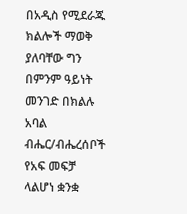በአዲስ የሚደራጁ ክልሎች ማወቅ ያለባቸው ግን በምንም ዓይነት መንገድ በክልሉ አባል ብሔር/ብሔረሰቦች የአፍ መፍቻ ላልሆነ ቋንቋ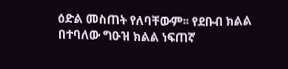ዕድል መስጠት የለባቸውም፡፡ የደቡብ ክልል በተባለው ግዑዝ ክልል ነፍጠኛ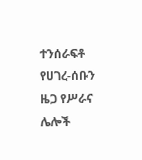ተንሰራፍቶ የሀገረ-ሰቡን ዜጋ የሥራና ሌሎች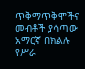ጥቅማጥቅሞችና መብቶች ያሳጣው አማርኛ በክልሉ የሥራ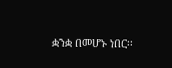ቋንቋ በመሆኑ ነበር፡፡